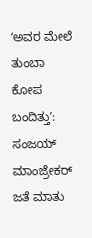ʻಅವರ ಮೇಲೆ ತುಂಬಾ ಕೋಪ ಬಂದಿತ್ತುʼ: ಸಂಜಯ್ ಮಾಂಜ್ರೇಕರ್ ಜತೆ ಮಾತು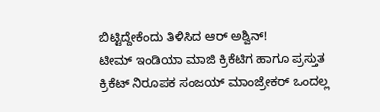ಬಿಟ್ಟಿದ್ದೇಕೆಂದು ತಿಳಿಸಿದ ಆರ್ ಅಶ್ವಿನ್!
ಟೀಮ್ ಇಂಡಿಯಾ ಮಾಜಿ ಕ್ರಿಕೆಟಿಗ ಹಾಗೂ ಪ್ರಸ್ತುತ ಕ್ರಿಕೆಟ್ ನಿರೂಪಕ ಸಂಜಯ್ ಮಾಂಜ್ರೇಕರ್ ಒಂದಲ್ಲ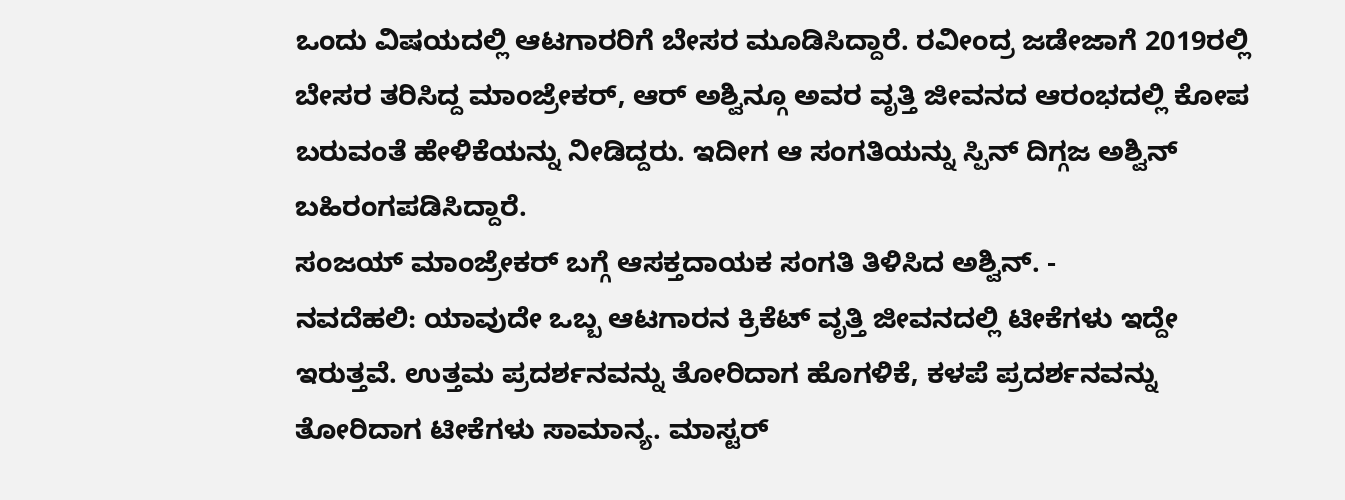ಒಂದು ವಿಷಯದಲ್ಲಿ ಆಟಗಾರರಿಗೆ ಬೇಸರ ಮೂಡಿಸಿದ್ದಾರೆ. ರವೀಂದ್ರ ಜಡೇಜಾಗೆ 2019ರಲ್ಲಿ ಬೇಸರ ತರಿಸಿದ್ದ ಮಾಂಜ್ರೇಕರ್, ಆರ್ ಅಶ್ವಿನ್ಗೂ ಅವರ ವೃತ್ತಿ ಜೀವನದ ಆರಂಭದಲ್ಲಿ ಕೋಪ ಬರುವಂತೆ ಹೇಳಿಕೆಯನ್ನು ನೀಡಿದ್ದರು. ಇದೀಗ ಆ ಸಂಗತಿಯನ್ನು ಸ್ಪಿನ್ ದಿಗ್ಗಜ ಅಶ್ವಿನ್ ಬಹಿರಂಗಪಡಿಸಿದ್ದಾರೆ.
ಸಂಜಯ್ ಮಾಂಜ್ರೇಕರ್ ಬಗ್ಗೆ ಆಸಕ್ತದಾಯಕ ಸಂಗತಿ ತಿಳಿಸಿದ ಅಶ್ವಿನ್. -
ನವದೆಹಲಿ: ಯಾವುದೇ ಒಬ್ಬ ಆಟಗಾರನ ಕ್ರಿಕೆಟ್ ವೃತ್ತಿ ಜೀವನದಲ್ಲಿ ಟೀಕೆಗಳು ಇದ್ದೇ ಇರುತ್ತವೆ. ಉತ್ತಮ ಪ್ರದರ್ಶನವನ್ನು ತೋರಿದಾಗ ಹೊಗಳಿಕೆ, ಕಳಪೆ ಪ್ರದರ್ಶನವನ್ನು ತೋರಿದಾಗ ಟೀಕೆಗಳು ಸಾಮಾನ್ಯ. ಮಾಸ್ಟರ್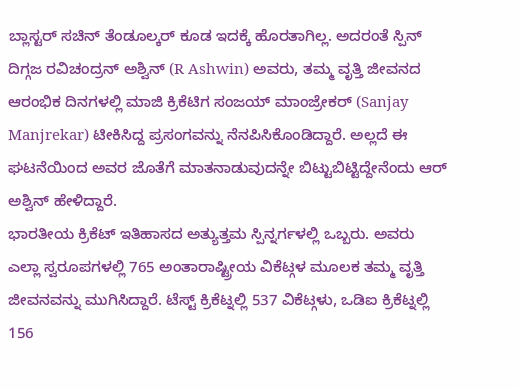ಬ್ಲಾಸ್ಟರ್ ಸಚಿನ್ ತೆಂಡೂಲ್ಕರ್ ಕೂಡ ಇದಕ್ಕೆ ಹೊರತಾಗಿಲ್ಲ. ಅದರಂತೆ ಸ್ಪಿನ್ ದಿಗ್ಗಜ ರವಿಚಂದ್ರನ್ ಅಶ್ವಿನ್ (R Ashwin) ಅವರು, ತಮ್ಮ ವೃತ್ತಿ ಜೀವನದ ಆರಂಭಿಕ ದಿನಗಳಲ್ಲಿ ಮಾಜಿ ಕ್ರಿಕೆಟಿಗ ಸಂಜಯ್ ಮಾಂಜ್ರೇಕರ್ (Sanjay Manjrekar) ಟೀಕಿಸಿದ್ದ ಪ್ರಸಂಗವನ್ನು ನೆನಪಿಸಿಕೊಂಡಿದ್ದಾರೆ. ಅಲ್ಲದೆ ಈ ಘಟನೆಯಿಂದ ಅವರ ಜೊತೆಗೆ ಮಾತನಾಡುವುದನ್ನೇ ಬಿಟ್ಟುಬಿಟ್ಟಿದ್ದೇನೆಂದು ಆರ್ ಅಶ್ವಿನ್ ಹೇಳಿದ್ದಾರೆ.
ಭಾರತೀಯ ಕ್ರಿಕೆಟ್ ಇತಿಹಾಸದ ಅತ್ಯುತ್ತಮ ಸ್ಪಿನ್ನರ್ಗಳಲ್ಲಿ ಒಬ್ಬರು. ಅವರು ಎಲ್ಲಾ ಸ್ವರೂಪಗಳಲ್ಲಿ 765 ಅಂತಾರಾಷ್ಟ್ರೀಯ ವಿಕೆಟ್ಗಳ ಮೂಲಕ ತಮ್ಮ ವೃತ್ತಿ ಜೀವನವನ್ನು ಮುಗಿಸಿದ್ದಾರೆ. ಟೆಸ್ಟ್ ಕ್ರಿಕೆಟ್ನಲ್ಲಿ 537 ವಿಕೆಟ್ಗಳು, ಒಡಿಐ ಕ್ರಿಕೆಟ್ನಲ್ಲಿ 156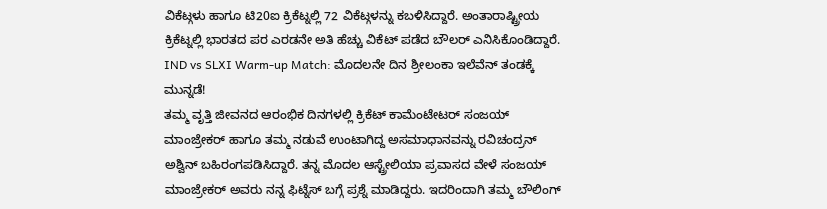ವಿಕೆಟ್ಗಳು ಹಾಗೂ ಟಿ20ಐ ಕ್ರಿಕೆಟ್ನಲ್ಲಿ 72 ವಿಕೆಟ್ಗಳನ್ನು ಕಬಳಿಸಿದ್ದಾರೆ. ಅಂತಾರಾಷ್ಟ್ರೀಯ ಕ್ರಿಕೆಟ್ನಲ್ಲಿ ಭಾರತದ ಪರ ಎರಡನೇ ಅತಿ ಹೆಚ್ಚು ವಿಕೆಟ್ ಪಡೆದ ಬೌಲರ್ ಎನಿಸಿಕೊಂಡಿದ್ದಾರೆ.
IND vs SLXI Warm-up Match: ಮೊದಲನೇ ದಿನ ಶ್ರೀಲಂಕಾ ಇಲೆವೆನ್ ತಂಡಕ್ಕೆ ಮುನ್ನಡೆ!
ತಮ್ಮ ವೃತ್ತಿ ಜೀವನದ ಆರಂಭಿಕ ದಿನಗಳಲ್ಲಿ ಕ್ರಿಕೆಟ್ ಕಾಮೆಂಟೇಟರ್ ಸಂಜಯ್ ಮಾಂಜ್ರೇಕರ್ ಹಾಗೂ ತಮ್ಮ ನಡುವೆ ಉಂಟಾಗಿದ್ದ ಅಸಮಾಧಾನವನ್ನು ರವಿಚಂದ್ರನ್ ಅಶ್ವಿನ್ ಬಹಿರಂಗಪಡಿಸಿದ್ದಾರೆ. ತನ್ನ ಮೊದಲ ಆಸ್ಟ್ರೇಲಿಯಾ ಪ್ರವಾಸದ ವೇಳೆ ಸಂಜಯ್ ಮಾಂಜ್ರೇಕರ್ ಅವರು ನನ್ನ ಫಿಟ್ನೆಸ್ ಬಗ್ಗೆ ಪ್ರಶ್ನೆ ಮಾಡಿದ್ದರು. ಇದರಿಂದಾಗಿ ತಮ್ಮ ಬೌಲಿಂಗ್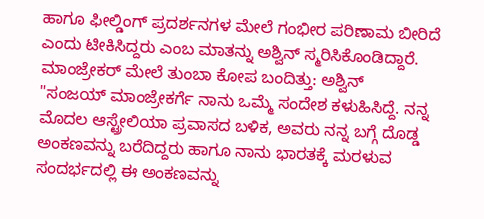ಹಾಗೂ ಫೀಲ್ಡಿಂಗ್ ಪ್ರದರ್ಶನಗಳ ಮೇಲೆ ಗಂಭೀರ ಪರಿಣಾಮ ಬೀರಿದೆ ಎಂದು ಟೀಕಿಸಿದ್ದರು ಎಂಬ ಮಾತನ್ನು ಅಶ್ವಿನ್ ಸ್ಮರಿಸಿಕೊಂಡಿದ್ದಾರೆ.
ಮಾಂಜ್ರೇಕರ್ ಮೇಲೆ ತುಂಬಾ ಕೋಪ ಬಂದಿತ್ತು: ಅಶ್ವಿನ್
"ಸಂಜಯ್ ಮಾಂಜ್ರೇಕರ್ಗೆ ನಾನು ಒಮ್ಮೆ ಸಂದೇಶ ಕಳುಹಿಸಿದ್ದೆ. ನನ್ನ ಮೊದಲ ಆಸ್ಟ್ರೇಲಿಯಾ ಪ್ರವಾಸದ ಬಳಿಕ, ಅವರು ನನ್ನ ಬಗ್ಗೆ ದೊಡ್ಡ ಅಂಕಣವನ್ನು ಬರೆದಿದ್ದರು ಹಾಗೂ ನಾನು ಭಾರತಕ್ಕೆ ಮರಳುವ ಸಂದರ್ಭದಲ್ಲಿ ಈ ಅಂಕಣವನ್ನು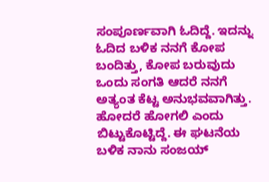ಸಂಪೂರ್ಣವಾಗಿ ಓದಿದ್ದೆ. ಇದನ್ನು ಓದಿದ ಬಳಿಕ ನನಗೆ ಕೋಪ ಬಂದಿತ್ತು, ಕೋಪ ಬರುವುದು ಒಂದು ಸಂಗತಿ ಆದರೆ ನನಗೆ ಅತ್ಯಂತ ಕೆಟ್ಟ ಅನುಭವವಾಗಿತ್ತು. ಹೋದರೆ ಹೋಗಲಿ ಎಂದು ಬಿಟ್ಟುಕೊಟ್ಟಿದ್ದೆ. ಈ ಘಟನೆಯ ಬಳಿಕ ನಾನು ಸಂಜಯ್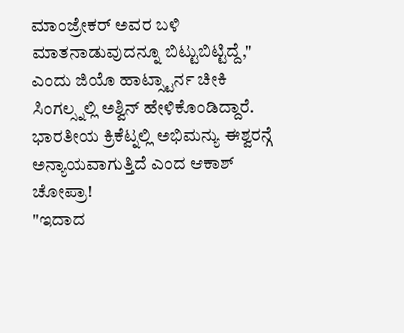ಮಾಂಜ್ರೇಕರ್ ಅವರ ಬಳಿ ಮಾತನಾಡುವುದನ್ನೂ ಬಿಟ್ಟುಬಿಟ್ಟಿದ್ದೆ," ಎಂದು ಜಿಯೊ ಹಾಟ್ಸ್ಟಾರ್ನ ಚೀಕಿ ಸಿಂಗಲ್ಸ್ನಲ್ಲಿ ಅಶ್ವಿನ್ ಹೇಳಿಕೊಂಡಿದ್ದಾರೆ.
ಭಾರತೀಯ ಕ್ರಿಕೆಟ್ನಲ್ಲಿ ಅಭಿಮನ್ಯು ಈಶ್ವರನ್ಗೆ ಅನ್ಯಾಯವಾಗುತ್ತಿದೆ ಎಂದ ಆಕಾಶ್ ಚೋಪ್ರಾ!
"ಇದಾದ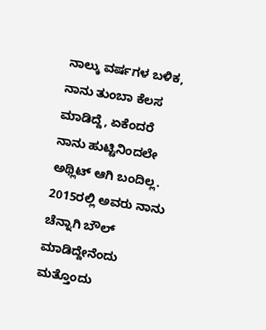ನಾಲ್ಕು ವರ್ಷಗಳ ಬಳಿಕ, ನಾನು ತುಂಬಾ ಕೆಲಸ ಮಾಡಿದ್ದೆ, ಏಕೆಂದರೆ ನಾನು ಹುಟ್ಟಿನಿಂದಲೇ ಅಥ್ಲಿಟ್ ಆಗಿ ಬಂದಿಲ್ಲ. 2015ರಲ್ಲಿ ಅವರು ನಾನು ಚೆನ್ನಾಗಿ ಬೌಲ್ ಮಾಡಿದ್ದೇನೆಂದು ಮತ್ತೊಂದು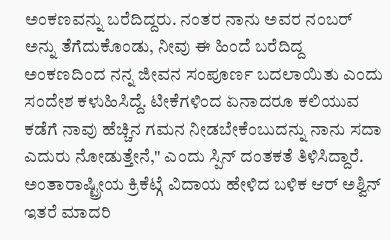ಅಂಕಣವನ್ನು ಬರೆದಿದ್ದರು. ನಂತರ ನಾನು ಅವರ ನಂಬರ್ ಅನ್ನು ತೆಗೆದುಕೊಂಡು, ನೀವು ಈ ಹಿಂದೆ ಬರೆದಿದ್ದ ಅಂಕಣದಿಂದ ನನ್ನ ಜೀವನ ಸಂಪೂರ್ಣ ಬದಲಾಯಿತು ಎಂದು ಸಂದೇಶ ಕಳುಹಿಸಿದ್ದೆ. ಟೀಕೆಗಳಿಂದ ಏನಾದರೂ ಕಲಿಯುವ ಕಡೆಗೆ ನಾವು ಹೆಚ್ಚಿನ ಗಮನ ನೀಡಬೇಕೆಂಬುದನ್ನು ನಾನು ಸದಾ ಎದುರು ನೋಡುತ್ತೇನೆ," ಎಂದು ಸ್ಪಿನ್ ದಂತಕತೆ ತಿಳಿಸಿದ್ದಾರೆ.
ಅಂತಾರಾಷ್ಟ್ರೀಯ ಕ್ರಿಕೆಟ್ಗೆ ವಿದಾಯ ಹೇಳಿದ ಬಳಿಕ ಆರ್ ಅಶ್ವಿನ್ ಇತರೆ ಮಾದರಿ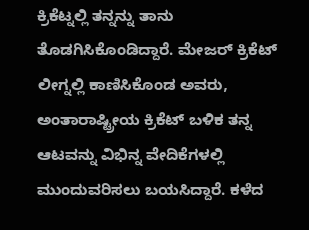ಕ್ರಿಕೆಟ್ನಲ್ಲಿ ತನ್ನನ್ನು ತಾನು ತೊಡಗಿಸಿಕೊಂಡಿದ್ದಾರೆ. ಮೇಜರ್ ಕ್ರಿಕೆಟ್ ಲೀಗ್ನಲ್ಲಿ ಕಾಣಿಸಿಕೊಂಡ ಅವರು, ಅಂತಾರಾಷ್ಟ್ರೀಯ ಕ್ರಿಕೆಟ್ ಬಳಿಕ ತನ್ನ ಆಟವನ್ನು ವಿಭಿನ್ನ ವೇದಿಕೆಗಳಲ್ಲಿ ಮುಂದುವರಿಸಲು ಬಯಸಿದ್ದಾರೆ. ಕಳೆದ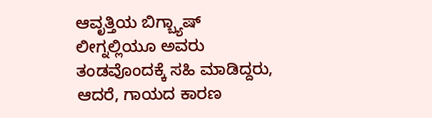ಆವೃತ್ತಿಯ ಬಿಗ್ಬ್ಯಾಷ್ ಲೀಗ್ನಲ್ಲಿಯೂ ಅವರು ತಂಡವೊಂದಕ್ಕೆ ಸಹಿ ಮಾಡಿದ್ದರು, ಆದರೆ, ಗಾಯದ ಕಾರಣ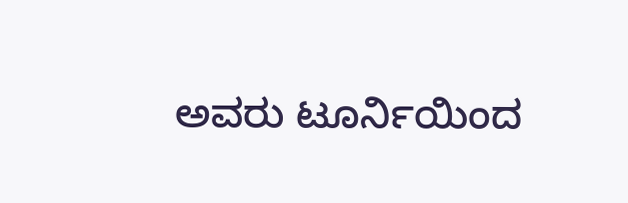ಅವರು ಟೂರ್ನಿಯಿಂದ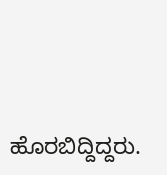ಹೊರಬಿದ್ದಿದ್ದರು.